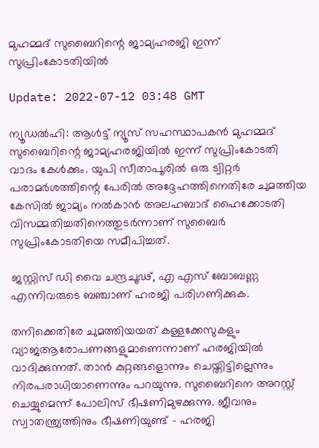മുഹമ്മദ് സുബൈറിന്റെ ജാമ്യഹരജി ഇന്ന് സുപ്രിംകോടതിയില്‍

Update: 2022-07-12 03:48 GMT

ന്യൂഡല്‍ഹി: ആള്‍ട്ട് ന്യൂസ് സഹസ്ഥാപകന്‍ മുഹമ്മദ് സുബൈറിന്റെ ജാമ്യഹരജിയില്‍ ഇന്ന് സുപ്രിംകോടതി വാദം കേള്‍ക്കും. യുപി സീതാപൂരില്‍ ഒരു ട്വിറ്റര്‍ പരാമര്‍ശത്തിന്റെ പേരില്‍ അദ്ദേഹത്തിനെതിരേ ചുമത്തിയ കേസില്‍ ജാമ്യം നല്‍കാന്‍ അലഹബാദ് ഹൈക്കോടതി വിസമ്മതിച്ചതിനെത്തുടര്‍ന്നാണ് സുബൈര്‍ സുപ്രിംകോടതിയെ സമീപിച്ചത്.

ജസ്റ്റിസ് ഡി വൈ ചന്ദ്രചൂഢ്, എ എസ് ബോബണ്ണ എന്നിവരുടെ ബഞ്ചാണ് ഹരജി പരിഗണിക്കുക.

തനിക്കെതിരേ ചുമത്തിയയത് കള്ളക്കേസുകളും വ്യാജആരോപണങ്ങളുമാണെന്നാണ് ഹരജിയില്‍ വാദിക്കുന്നത്. താന്‍ കുറ്റങ്ങളൊന്നും ചെയ്തിട്ടില്ലെന്നും നിരപരാധിയാണെന്നും പറയുന്നു. സുബൈറിനെ അറസ്റ്റ് ചെയ്യുമെന്ന് പോലിസ് ഭീഷണിമുഴക്കുന്നു. ജീവനും സ്വാതന്ത്ര്യത്തിനും ഭീഷണിയുണ്ട് - ഹരജി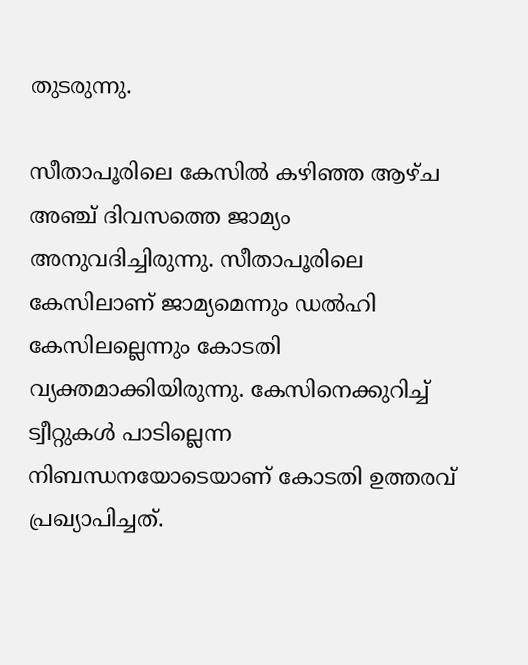തുടരുന്നു.

സീതാപൂരിലെ കേസില്‍ കഴിഞ്ഞ ആഴ്ച അഞ്ച് ദിവസത്തെ ജാമ്യം അനുവദിച്ചിരുന്നു. സീതാപൂരിലെ കേസിലാണ് ജാമ്യമെന്നും ഡല്‍ഹി കേസിലല്ലെന്നും കോടതി വ്യക്തമാക്കിയിരുന്നു. കേസിനെക്കുറിച്ച് ട്വീറ്റുകള്‍ പാടില്ലെന്ന നിബന്ധനയോടെയാണ് കോടതി ഉത്തരവ് പ്രഖ്യാപിച്ചത്.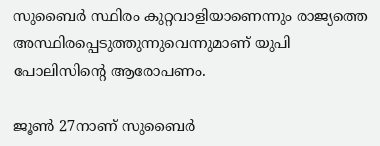സുബൈര്‍ സ്ഥിരം കുറ്റവാളിയാണെന്നും രാജ്യത്തെ അസ്ഥിരപ്പെടുത്തുന്നുവെന്നുമാണ് യുപി പോലിസിന്റെ ആരോപണം.

ജൂണ്‍ 27നാണ് സുബൈര്‍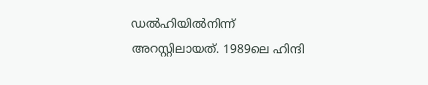ഡല്‍ഹിയില്‍നിന്ന് അറസ്റ്റിലായത്. 1989ലെ ഹിന്ദി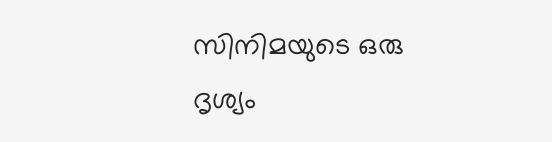സിനിമയുടെ ഒരു ദൃശ്യം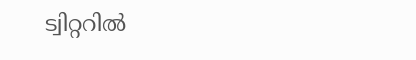ട്വിറ്ററില്‍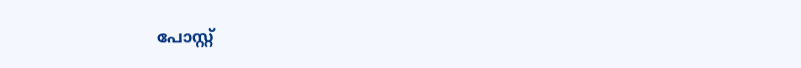പോസ്റ്റ്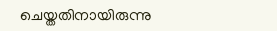ചെയ്തതിനായിരുന്നു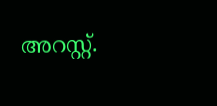അറസ്റ്റ്.